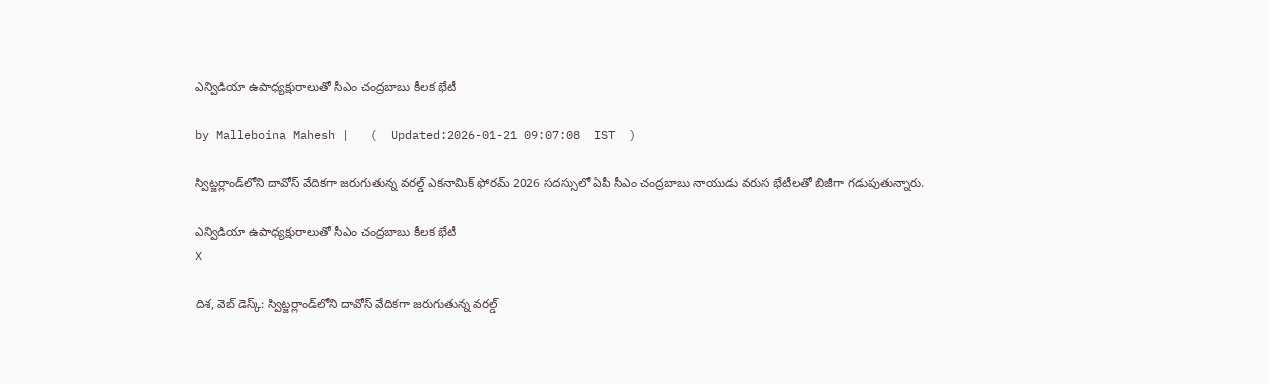ఎన్విడియా ఉపాధ్యక్షురాలుతో సీఎం చంద్రబాబు కీలక భేటీ

by Malleboina Mahesh |   (  Updated:2026-01-21 09:07:08  IST  )

స్విట్జర్లాండ్‌లోని దావోస్‌ వేదికగా జరుగుతున్న వరల్డ్ ఎకనామిక్ ఫోరమ్ 2026 సదస్సులో ఏపీ సీఎం చంద్రబాబు నాయుడు వరుస భేటీలతో బిజీగా గడుపుతున్నారు.

ఎన్విడియా ఉపాధ్యక్షురాలుతో సీఎం చంద్రబాబు కీలక భేటీ
X

దిశ, వెబ్ డెస్క్: స్విట్జర్లాండ్‌లోని దావోస్‌ వేదికగా జరుగుతున్న వరల్డ్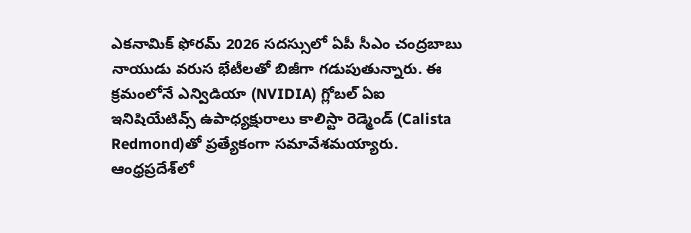ఎకనామిక్ ఫోరమ్ 2026 సదస్సులో ఏపీ సీఎం చంద్రబాబు నాయుడు వరుస భేటీలతో బిజీగా గడుపుతున్నారు. ఈ క్రమంలోనే ఎన్విడియా (NVIDIA) గ్లోబల్ ఏఐ ఇనిషియేటివ్స్ ఉపాధ్యక్షురాలు కాలిస్టా రెడ్మెండ్‌ (Calista Redmond)తో ప్రత్యేకంగా సమావేశమయ్యారు. ఆంధ్రప్రదేశ్‌లో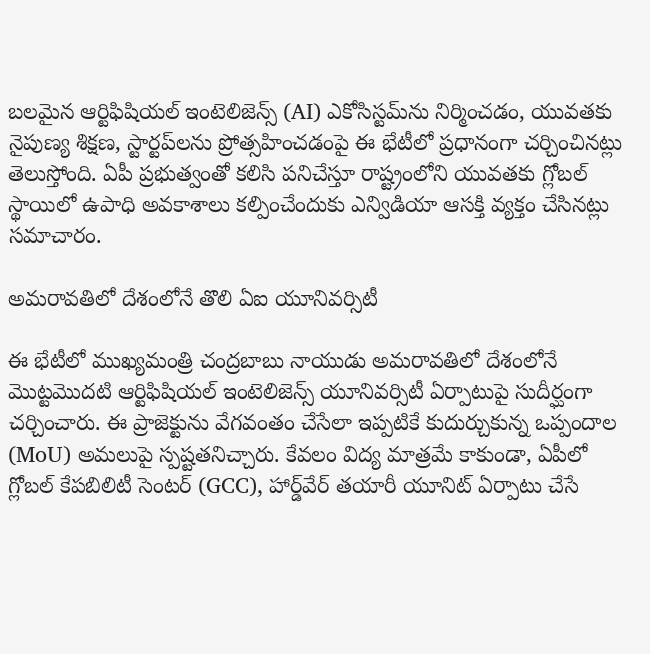బలమైన ఆర్టిఫిషియల్ ఇంటెలిజెన్స్ (AI) ఎకోసిస్టమ్‌ను నిర్మించడం, యువతకు నైపుణ్య శిక్షణ, స్టార్టప్‌లను ప్రోత్సహించడంపై ఈ భేటీలో ప్రధానంగా చర్చించినట్లు తెలుస్తోంది. ఏపీ ప్రభుత్వంతో కలిసి పనిచేస్తూ రాష్ట్రంలోని యువతకు గ్లోబల్ స్థాయిలో ఉపాధి అవకాశాలు కల్పించేందుకు ఎన్విడియా ఆసక్తి వ్యక్తం చేసినట్లు సమాచారం.

అమరావతిలో దేశంలోనే తొలి ఏఐ యూనివర్సిటీ

ఈ భేటీలో ముఖ్యమంత్రి చంద్రబాబు నాయుడు అమరావతిలో దేశంలోనే మొట్టమొదటి ఆర్టిఫిషియల్ ఇంటెలిజెన్స్ యూనివర్సిటీ ఏర్పాటుపై సుదీర్ఘంగా చర్చించారు. ఈ ప్రాజెక్టును వేగవంతం చేసేలా ఇప్పటికే కుదుర్చుకున్న ఒప్పందాల (MoU) అమలుపై స్పష్టతనిచ్చారు. కేవలం విద్య మాత్రమే కాకుండా, ఏపీలో గ్లోబల్ కేపబిలిటీ సెంటర్ (GCC), హార్డ్‌వేర్ తయారీ యూనిట్ ఏర్పాటు చేసే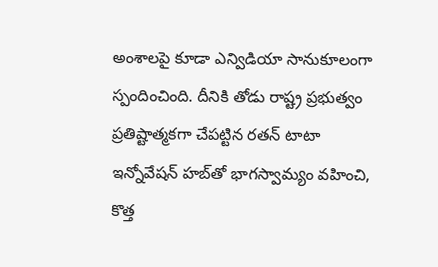అంశాలపై కూడా ఎన్విడియా సానుకూలంగా స్పందించింది. దీనికి తోడు రాష్ట్ర ప్రభుత్వం ప్రతిష్టాత్మకగా చేపట్టిన రతన్ టాటా ఇన్నోవేషన్ హబ్‌తో భాగస్వామ్యం వహించి, కొత్త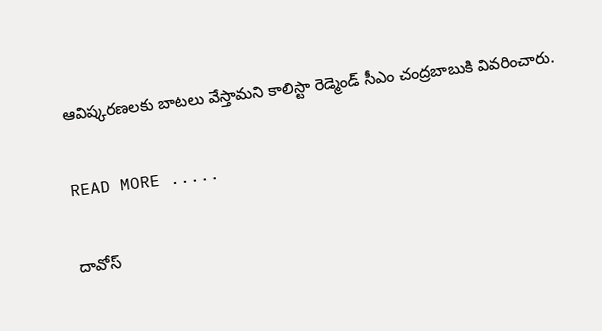ఆవిష్కరణలకు బాటలు వేస్తామని కాలిస్టా రెడ్మెండ్ సీఎం చంద్రబాబుకి వివరించారు.

READ MORE .....

దావోస్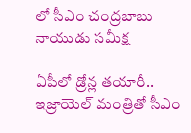లో సీఎం చంద్రబాబు నాయుడు సమీక్ష

ఏపీలో డ్రోన్ల తయారీ.. ఇజ్రాయెల్‌ మంత్రితో సీఎం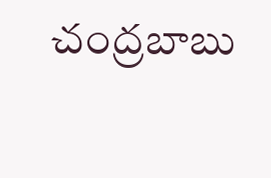చంద్రబాబు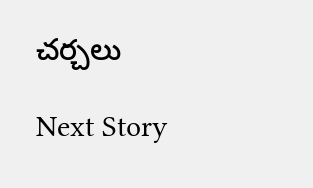చర్చలు

Next Story